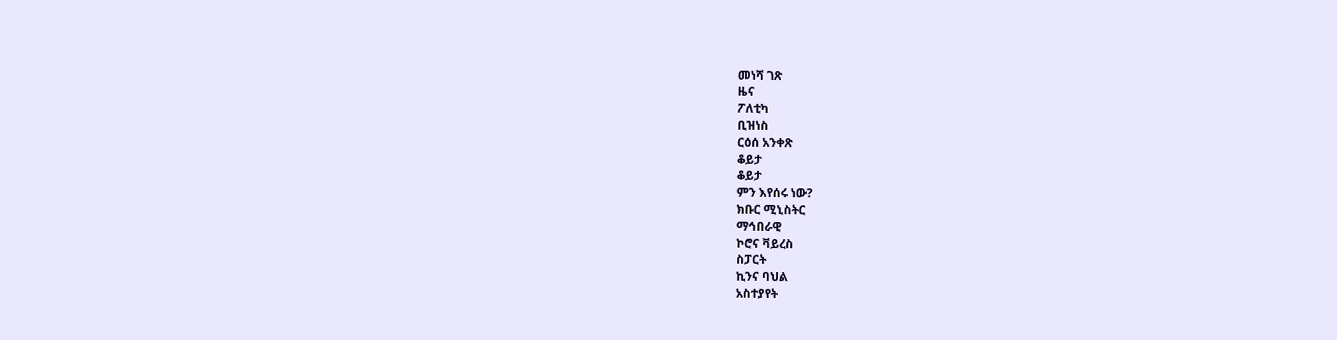መነሻ ገጽ
ዜና
ፖለቲካ
ቢዝነስ
ርዕሰ አንቀጽ
ቆይታ
ቆይታ
ምን እየሰሩ ነው?
ክቡር ሚኒስትር
ማኅበራዊ
ኮሮና ቫይረስ
ስፓርት
ኪንና ባህል
አስተያየት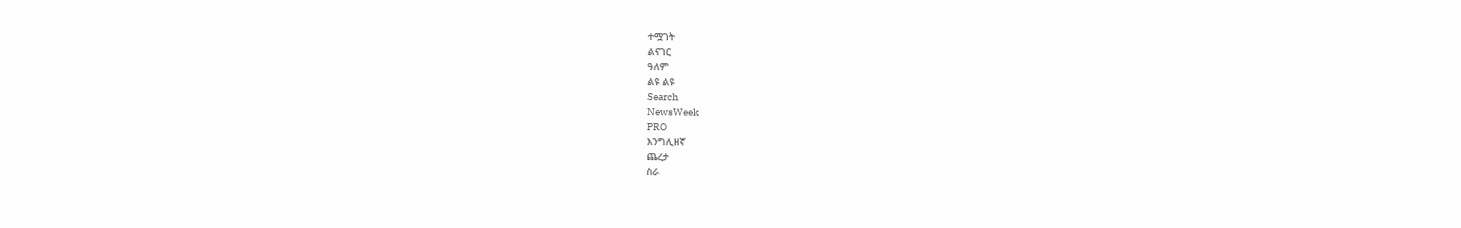ተሟገት
ልናገር
ዓለም
ልዩ ልዩ
Search
NewsWeek
PRO
እንግሊዘኛ
ጨረታ
ስራ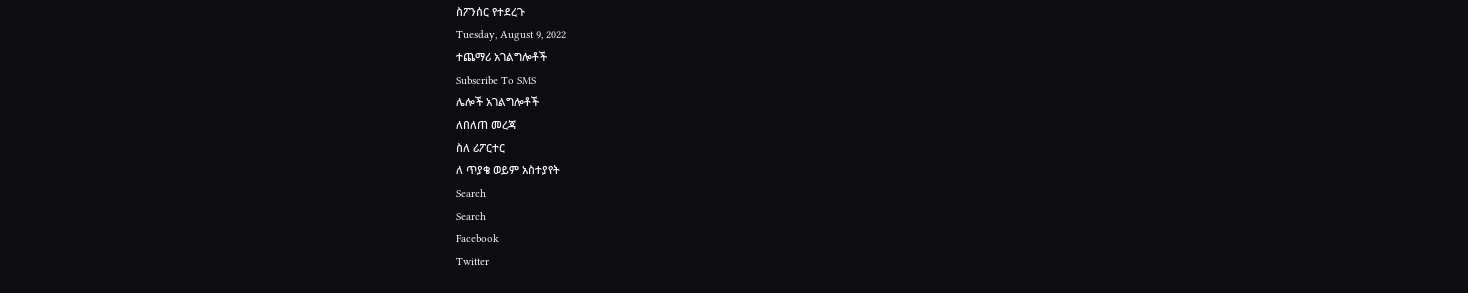ስፖንሰር የተደረጉ
Tuesday, August 9, 2022
ተጨማሪ አገልግሎቶች
Subscribe To SMS
ሌሎች አገልግሎቶች
ለበለጠ መረጃ
ስለ ሪፖርተር
ለ ጥያቄ ወይም አስተያየት
Search
Search
Facebook
Twitter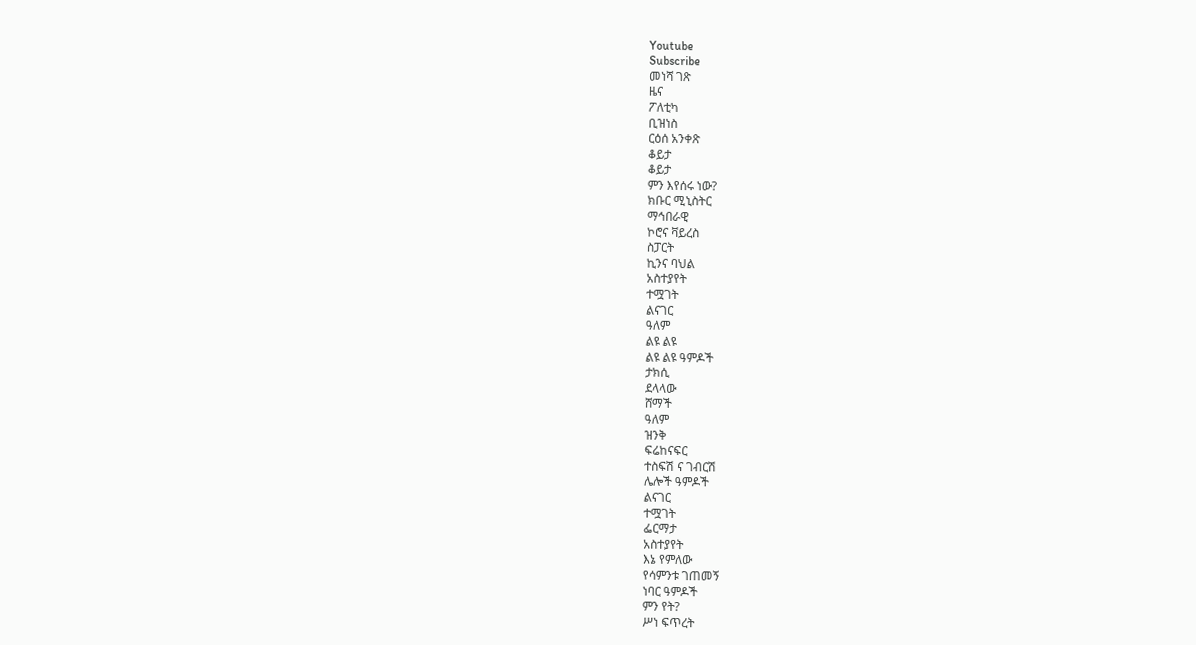Youtube
Subscribe
መነሻ ገጽ
ዜና
ፖለቲካ
ቢዝነስ
ርዕሰ አንቀጽ
ቆይታ
ቆይታ
ምን እየሰሩ ነው?
ክቡር ሚኒስትር
ማኅበራዊ
ኮሮና ቫይረስ
ስፓርት
ኪንና ባህል
አስተያየት
ተሟገት
ልናገር
ዓለም
ልዩ ልዩ
ልዩ ልዩ ዓምዶች
ታክሲ
ደላላው
ሸማች
ዓለም
ዝንቅ
ፍሬከናፍር
ተስፍሽ ና ገብርሽ
ሌሎች ዓምዶች
ልናገር
ተሟገት
ፌርማታ
አስተያየት
እኔ የምለው
የሳምንቱ ገጠመኝ
ነባር ዓምዶች
ምን የት?
ሥነ ፍጥረት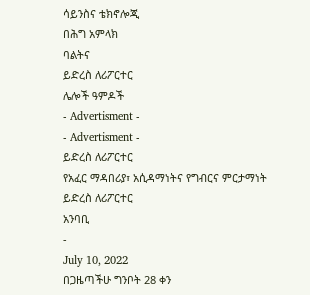ሳይንስና ቴክኖሎጂ
በሕግ አምላክ
ባልትና
ይድረስ ለሪፖርተር
ሌሎች ዓምዶች
- Advertisment -
- Advertisment -
ይድረስ ለሪፖርተር
የአፈር ማዳበሪያ፣ አሲዳማነትና የግብርና ምርታማነት
ይድረስ ለሪፖርተር
አንባቢ
-
July 10, 2022
በጋዜጣችሁ ግንቦት 28 ቀን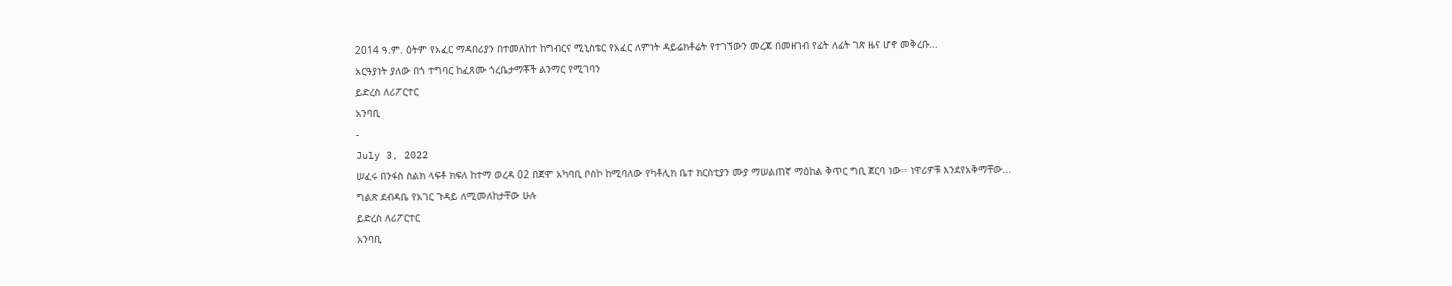2014 ዓ.ም. ዕትም የአፈር ማዳበሪያን በተመለከተ ከግብርና ሚኒስቴር የአፈር ለምነት ዳይሬክቶሬት የተገኘውን መረጃ በመዘገብ የፊት ለፊት ገጽ ዜና ሆኖ መቅረቡ...
አርዓያነት ያለው በጎ ተግባር ከፈጸሙ ጎረቤታማቾች ልንማር የሚገባን
ይድረስ ለሪፖርተር
አንባቢ
-
July 3, 2022
ሠፈሩ በንፋስ ስልክ ላፍቶ ክፍለ ከተማ ወረዳ 02 በጀሞ አካባቢ ቦስኮ ከሚባለው የካቶሊክ ቤተ ክርስቲያን ሙያ ማሠልጠኛ ማዕከል ቅጥር ግቢ ጀርባ ነው፡፡ ነዋሪዎቹ እንደየአቅማቸው...
ግልጽ ደብዳቤ የአገር ጉዳይ ለሚመለከታቸው ሁሉ
ይድረስ ለሪፖርተር
አንባቢ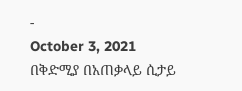-
October 3, 2021
በቅድሚያ በአጠቃላይ ሲታይ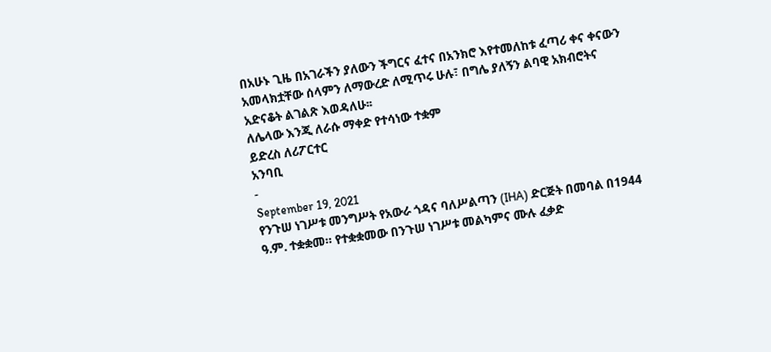በአሁኑ ጊዜ በአገራችን ያለውን ችግርና ፈተና በአንክሮ እየተመለከቱ ፈጣሪ ቀና ቀናውን አመላክቷቸው ሰላምን ለማውረድ ለሚጥሩ ሁሉ፣ በግሌ ያለኝን ልባዊ አክብሮትና አድናቆት ልገልጽ እወዳለሁ፡፡
ለሌላው እንጂ ለራሱ ማቀድ የተሳነው ተቋም
ይድረስ ለሪፖርተር
አንባቢ
-
September 19, 2021
የንጉሠ ነገሥቱ መንግሥት የአውራ ጎዳና ባለሥልጣን (IHA) ድርጅት በመባል በ1944 ዓ.ም. ተቋቋመ። የተቋቋመው በንጉሠ ነገሥቱ መልካምና ሙሉ ፈቃድ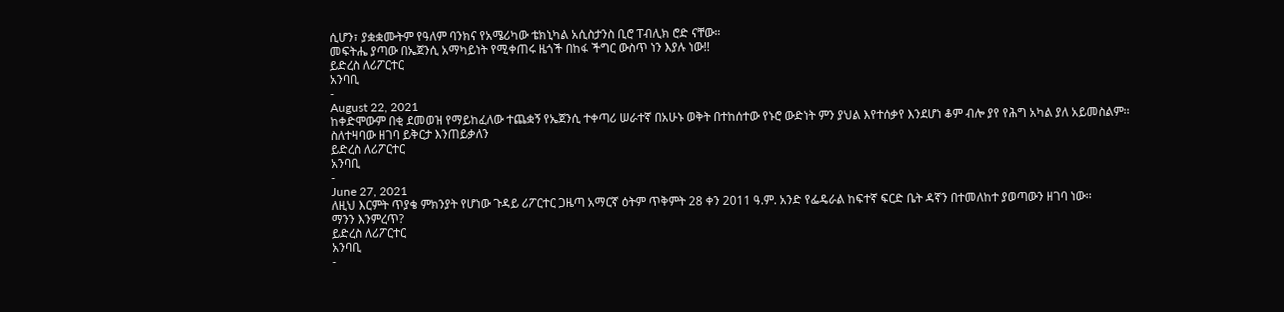ሲሆን፣ ያቋቋሙትም የዓለም ባንክና የአሜሪካው ቴክኒካል አሲስታንስ ቢሮ ፐብሊክ ሮድ ናቸው።
መፍትሔ ያጣው በኤጀንሲ አማካይነት የሚቀጠሩ ዜጎች በከፋ ችግር ውስጥ ነን እያሉ ነው!!
ይድረስ ለሪፖርተር
አንባቢ
-
August 22, 2021
ከቀድሞውም በቂ ደመወዝ የማይከፈለው ተጨቋኝ የኤጀንሲ ተቀጣሪ ሠራተኛ በአሁኑ ወቅት በተከሰተው የኑሮ ውድነት ምን ያህል እየተሰቃየ እንደሆነ ቆም ብሎ ያየ የሕግ አካል ያለ አይመስልም፡፡
ስለተዛባው ዘገባ ይቅርታ እንጠይቃለን
ይድረስ ለሪፖርተር
አንባቢ
-
June 27, 2021
ለዚህ እርምት ጥያቄ ምክንያት የሆነው ጉዳይ ሪፖርተር ጋዜጣ አማርኛ ዕትም ጥቅምት 28 ቀን 2011 ዓ.ም. አንድ የፌዴራል ከፍተኛ ፍርድ ቤት ዳኛን በተመለከተ ያወጣውን ዘገባ ነው፡፡
ማንን እንምረጥ?
ይድረስ ለሪፖርተር
አንባቢ
-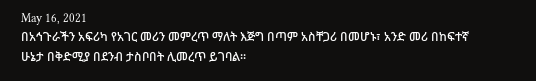May 16, 2021
በአኅጉራችን አፍሪካ የአገር መሪን መምረጥ ማለት እጅግ በጣም አስቸጋሪ በመሆኑ፣ አንድ መሪ በከፍተኛ ሁኔታ በቅድሚያ በደንብ ታስቦበት ሊመረጥ ይገባል፡፡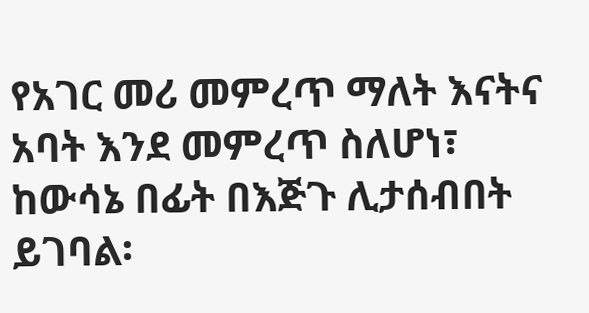የአገር መሪ መምረጥ ማለት እናትና አባት እንደ መምረጥ ስለሆነ፣ ከውሳኔ በፊት በእጅጉ ሊታሰብበት ይገባል፡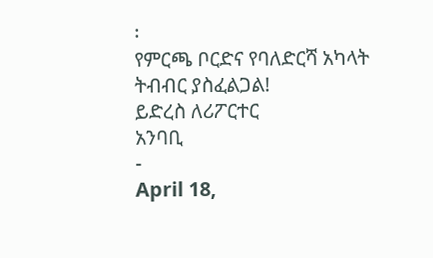፡
የምርጫ ቦርድና የባለድርሻ አካላት ትብብር ያስፈልጋል!
ይድረስ ለሪፖርተር
አንባቢ
-
April 18,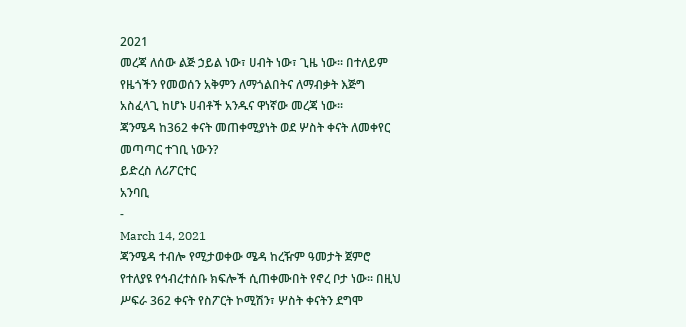2021
መረጃ ለሰው ልጅ ኃይል ነው፣ ሀብት ነው፣ ጊዜ ነው፡፡ በተለይም የዜጎችን የመወሰን አቅምን ለማጎልበትና ለማብቃት እጅግ አስፈላጊ ከሆኑ ሀብቶች አንዱና ዋነኛው መረጃ ነው፡፡
ጃንሜዳ ከ362 ቀናት መጠቀሚያነት ወደ ሦስት ቀናት ለመቀየር መጣጣር ተገቢ ነውን?
ይድረስ ለሪፖርተር
አንባቢ
-
March 14, 2021
ጃንሜዳ ተብሎ የሚታወቀው ሜዳ ከረዥም ዓመታት ጀምሮ የተለያዩ የኅብረተሰቡ ክፍሎች ሲጠቀሙበት የኖረ ቦታ ነው፡፡ በዚህ ሥፍራ 362 ቀናት የስፖርት ኮሚሽን፣ ሦስት ቀናትን ደግሞ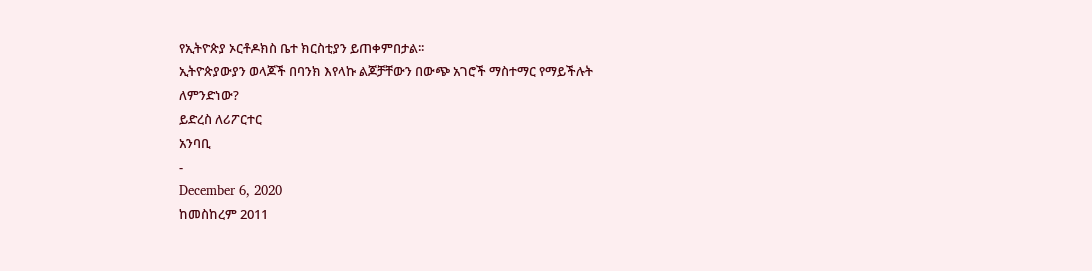የኢትዮጵያ ኦርቶዶክስ ቤተ ክርስቲያን ይጠቀምበታል፡፡
ኢትዮጵያውያን ወላጆች በባንክ እየላኩ ልጆቻቸውን በውጭ አገሮች ማስተማር የማይችሉት ለምንድነው?
ይድረስ ለሪፖርተር
አንባቢ
-
December 6, 2020
ከመስከረም 2011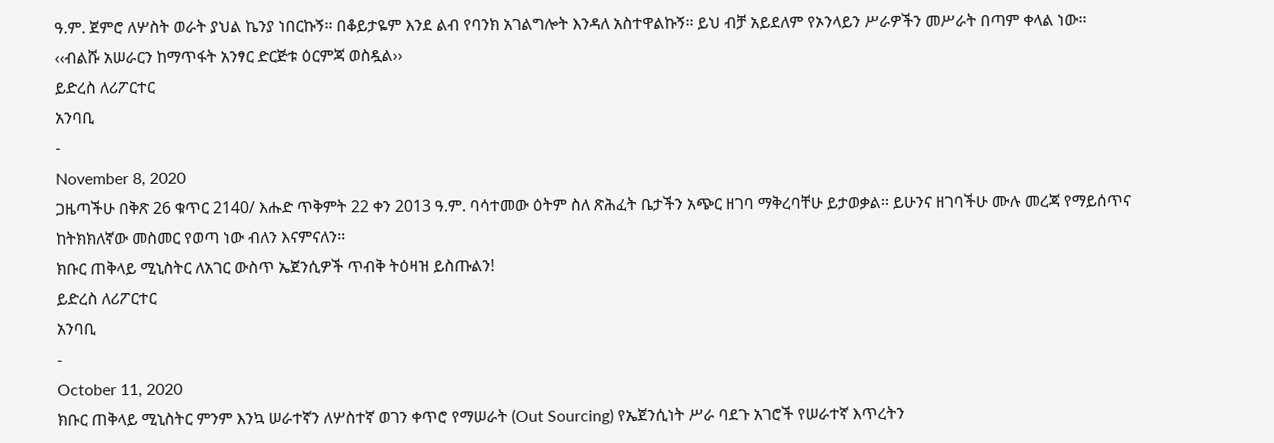ዓ.ም. ጀምሮ ለሦስት ወራት ያህል ኬንያ ነበርኩኝ፡፡ በቆይታዬም እንደ ልብ የባንክ አገልግሎት እንዳለ አስተዋልኩኝ፡፡ ይህ ብቻ አይደለም የኦንላይን ሥራዎችን መሥራት በጣም ቀላል ነው፡፡
‹‹ብልሹ አሠራርን ከማጥፋት አንፃር ድርጅቱ ዕርምጃ ወስዷል››
ይድረስ ለሪፖርተር
አንባቢ
-
November 8, 2020
ጋዜጣችሁ በቅጽ 26 ቁጥር 2140/ እሑድ ጥቅምት 22 ቀን 2013 ዓ.ም. ባሳተመው ዕትም ስለ ጽሕፈት ቤታችን አጭር ዘገባ ማቅረባቸሁ ይታወቃል፡፡ ይሁንና ዘገባችሁ ሙሉ መረጃ የማይሰጥና ከትክክለኛው መስመር የወጣ ነው ብለን እናምናለን፡፡
ክቡር ጠቅላይ ሚኒስትር ለአገር ውስጥ ኤጀንሲዎች ጥብቅ ትዕዛዝ ይስጡልን!
ይድረስ ለሪፖርተር
አንባቢ
-
October 11, 2020
ክቡር ጠቅላይ ሚኒስትር ምንም እንኳ ሠራተኛን ለሦስተኛ ወገን ቀጥሮ የማሠራት (Out Sourcing) የኤጀንሲነት ሥራ ባደጉ አገሮች የሠራተኛ እጥረትን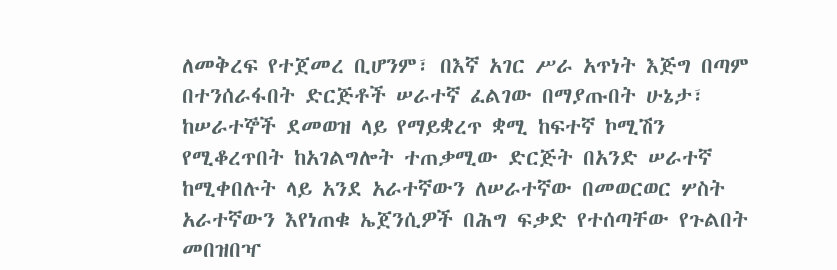ለመቅረፍ የተጀመረ ቢሆንም፣ በእኛ አገር ሥራ አጥነት እጅግ በጣም በተንሰራፋበት ድርጅቶች ሠራተኛ ፈልገው በማያጡበት ሁኔታ፣ ከሠራተኞች ደመወዝ ላይ የማይቋረጥ ቋሚ ከፍተኛ ኮሚሽን የሚቆረጥበት ከአገልግሎት ተጠቃሚው ድርጅት በአንድ ሠራተኛ ከሚቀበሉት ላይ አንደ አራተኛውን ለሠራተኛው በመወርወር ሦስት አራተኛውን እየነጠቁ ኤጀንሲዎች በሕግ ፍቃድ የተሰጣቸው የጉልበት መበዝበዣ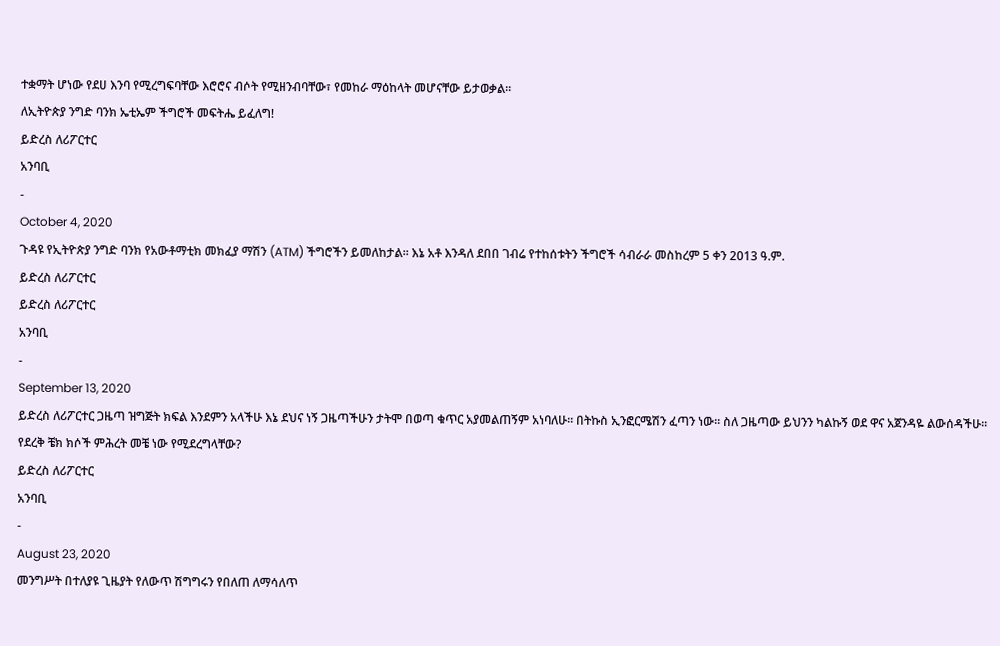ተቋማት ሆነው የደሀ እንባ የሚረግፍባቸው እሮሮና ብሶት የሚዘንብባቸው፣ የመከራ ማዕከላት መሆናቸው ይታወቃል፡፡
ለኢትዮጵያ ንግድ ባንክ ኤቲኤም ችግሮች መፍትሔ ይፈለግ!
ይድረስ ለሪፖርተር
አንባቢ
-
October 4, 2020
ጉዳዩ የኢትዮጵያ ንግድ ባንክ የአውቶማቲክ መክፈያ ማሽን (ATM) ችግሮችን ይመለከታል፡፡ እኔ አቶ እንዳለ ደበበ ገብሬ የተከሰቱትን ችግሮች ሳብራራ መስከረም 5 ቀን 2013 ዓ.ም.
ይድረስ ለሪፖርተር
ይድረስ ለሪፖርተር
አንባቢ
-
September 13, 2020
ይድረስ ለሪፖርተር ጋዜጣ ዝግጅት ክፍል እንደምን አላችሁ እኔ ደህና ነኝ ጋዜጣችሁን ታትሞ በወጣ ቁጥር አያመልጠኝም አነባለሁ፡፡ በትኩስ ኢንፎርሜሽን ፈጣን ነው፡፡ ስለ ጋዜጣው ይህንን ካልኩኝ ወደ ዋና አጀንዳዬ ልውሰዳችሁ፡፡
የደረቅ ቼክ ክሶች ምሕረት መቼ ነው የሚደረግላቸው?
ይድረስ ለሪፖርተር
አንባቢ
-
August 23, 2020
መንግሥት በተለያዩ ጊዜያት የለውጥ ሽግግሩን የበለጠ ለማሳለጥ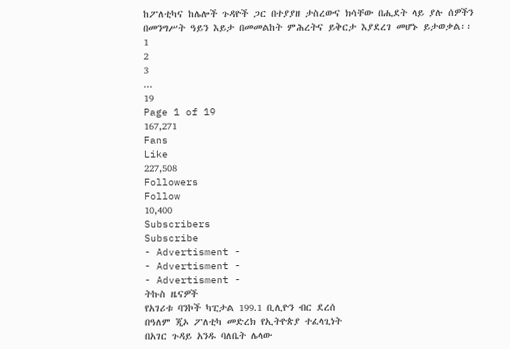ከፖለቲካና ከሌሎች ጉዳዮች ጋር በተያያዘ ታስረውና ክሳቸው በሒደት ላይ ያሉ ሰዎችን በመንግሥት ዓይን እይታ በመመልከት ምሕረትና ይቅርታ እያደረገ መሆኑ ይታወቃል፡፡
1
2
3
...
19
Page 1 of 19
167,271
Fans
Like
227,508
Followers
Follow
10,400
Subscribers
Subscribe
- Advertisment -
- Advertisment -
- Advertisment -
ትኩስ ዜናዎች
የአገሪቱ ባንኮች ካፒታል 199.1 ቢሊዮን ብር ደረሰ
በዓለም ጂኦ ፖለቲካ መድረክ የኢትዮጵያ ተፈላጊነት
በአገር ጉዳይ አንዱ ባለቤት ሌላው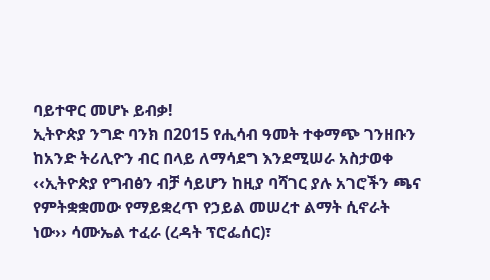ባይተዋር መሆኑ ይብቃ!
ኢትዮጵያ ንግድ ባንክ በ2015 የሒሳብ ዓመት ተቀማጭ ገንዘቡን ከአንድ ትሪሊዮን ብር በላይ ለማሳደግ እንደሚሠራ አስታወቀ
‹‹ኢትዮጵያ የግብፅን ብቻ ሳይሆን ከዚያ ባሻገር ያሉ አገሮችን ጫና የምትቋቋመው የማይቋረጥ የኃይል መሠረተ ልማት ሲኖራት ነው›› ሳሙኤል ተፈራ (ረዳት ፕሮፌሰር)፣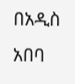በአዲስ አበባ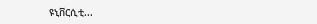ዩኒቨርሲቲ...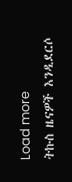Load more
ትኩስ ዜናዎች እንዲደርሶ